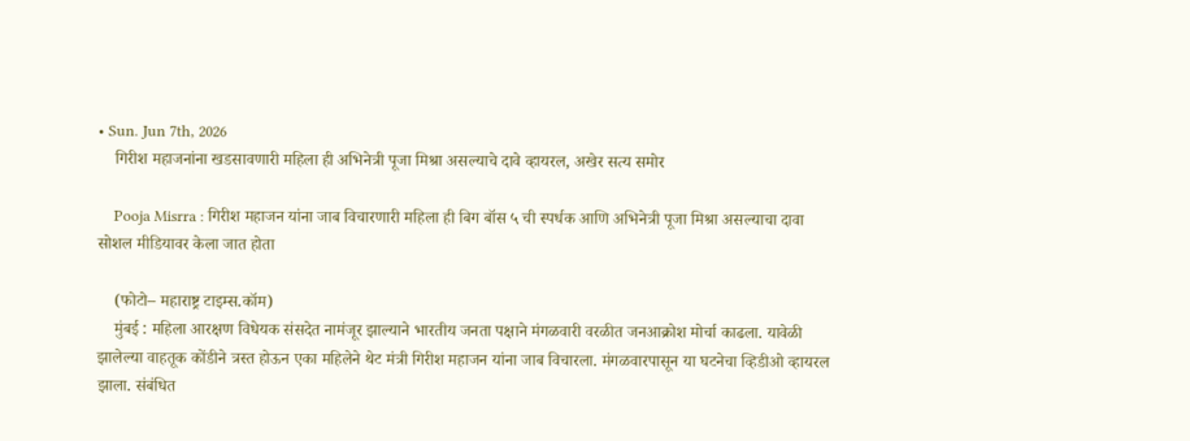• Sun. Jun 7th, 2026
    गिरीश महाजनांना खडसावणारी महिला ही अभिनेत्री पूजा मिश्रा असल्याचे दावे व्हायरल, अखेर सत्य समोर

    Pooja Misrra : गिरीश महाजन यांना जाब विचारणारी महिला ही बिग बॉस ५ ची स्पर्धक आणि अभिनेत्री पूजा मिश्रा असल्याचा दावा सोशल मीडियावर केला जात होता

    (फोटो– महाराष्ट्र टाइम्स.कॉम)
    मुंबई : महिला आरक्षण विधेयक संसदेत नामंजूर झाल्याने भारतीय जनता पक्षाने मंगळवारी वरळीत जनआक्रोश मोर्चा काढला. यावेळी झालेल्या वाहतूक कोंडीने त्रस्त होऊन एका महिलेने थेट मंत्री गिरीश महाजन यांना जाब विचारला. मंगळवारपासून या घटनेचा व्हिडीओ व्हायरल झाला. संबंधित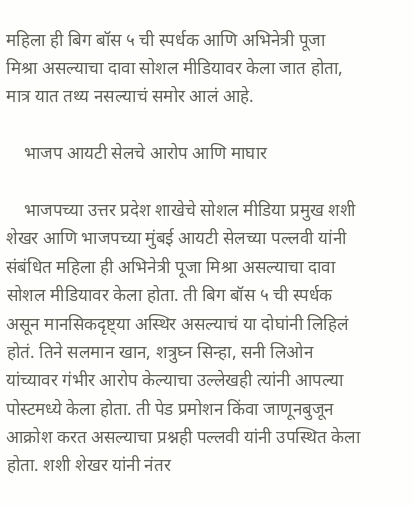महिला ही बिग बॉस ५ ची स्पर्धक आणि अभिनेत्री पूजा मिश्रा असल्याचा दावा सोशल मीडियावर केला जात होता, मात्र यात तथ्य नसल्याचं समोर आलं आहे.

    भाजप आयटी सेलचे आरोप आणि माघार

    भाजपच्या उत्तर प्रदेश शाखेचे सोशल मीडिया प्रमुख शशी शेखर आणि भाजपच्या मुंबई आयटी सेलच्या पल्लवी यांनी संबंधित महिला ही अभिनेत्री पूजा मिश्रा असल्याचा दावा सोशल मीडियावर केला होता. ती बिग बॉस ५ ची स्पर्धक असून मानसिकदृष्ट्या अस्थिर असल्याचं या दोघांनी लिहिलं होतं. तिने सलमान खान, शत्रुघ्न सिन्हा, सनी लिओन यांच्यावर गंभीर आरोप केल्याचा उल्लेखही त्यांनी आपल्या पोस्टमध्ये केला होता. ती पेड प्रमोशन किंवा जाणूनबुजून आक्रोश करत असल्याचा प्रश्नही पल्लवी यांनी उपस्थित केला होता. शशी शेखर यांनी नंतर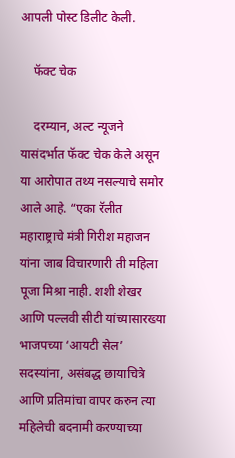आपली पोस्ट डिलीट केली.

    फॅक्ट चेक

    दरम्यान, अल्ट न्यूजने यासंदर्भात फॅक्ट चेक केले असून या आरोपात तथ्य नसल्याचे समोर आले आहे. “एका रॅलीत महाराष्ट्राचे मंत्री गिरीश महाजन यांना जाब विचारणारी ती महिला पूजा मिश्रा नाही. शशी शेखर आणि पल्लवी सीटी यांच्यासारख्या भाजपच्या ‘आयटी सेल’ सदस्यांना, असंबद्ध छायाचित्रे आणि प्रतिमांचा वापर करुन त्या महिलेची बदनामी करण्याच्या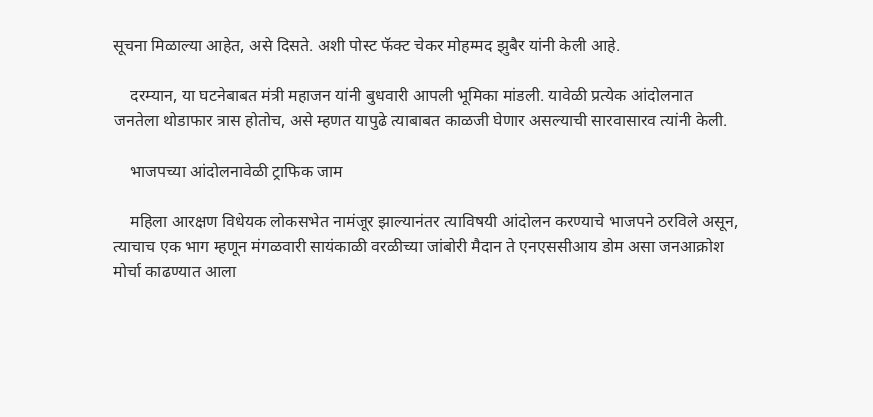सूचना मिळाल्या आहेत, असे दिसते. अशी पोस्ट फॅक्ट चेकर मोहम्मद झुबैर यांनी केली आहे.

    दरम्यान, या घटनेबाबत मंत्री महाजन यांनी बुधवारी आपली भूमिका मांडली. यावेळी प्रत्येक आंदोलनात जनतेला थोडाफार त्रास होतोच, असे म्हणत यापुढे त्याबाबत काळजी घेणार असल्याची सारवासारव त्यांनी केली.

    भाजपच्या आंदोलनावेळी ट्राफिक जाम

    महिला आरक्षण विधेयक लोकसभेत नामंजूर झाल्यानंतर त्याविषयी आंदोलन करण्याचे भाजपने ठरविले असून, त्याचाच एक भाग म्हणून मंगळवारी सायंकाळी वरळीच्या जांबोरी मैदान ते एनएससीआय डोम असा जनआक्रोश मोर्चा काढण्यात आला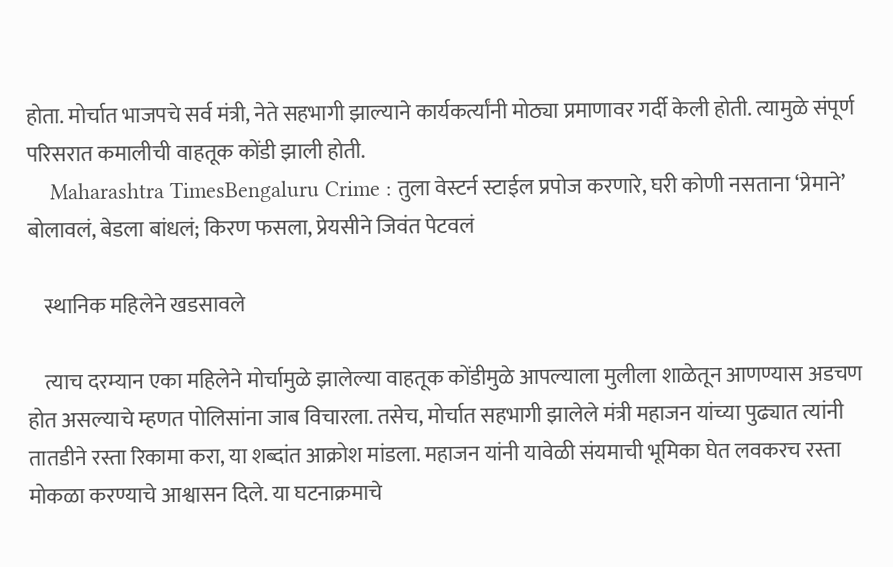होता. मोर्चात भाजपचे सर्व मंत्री, नेते सहभागी झाल्याने कार्यकर्त्यांनी मोठ्या प्रमाणावर गर्दी केली होती. त्यामुळे संपूर्ण परिसरात कमालीची वाहतूक कोंडी झाली होती.
    Maharashtra TimesBengaluru Crime : तुला वेस्टर्न स्टाईल प्रपोज करणारे, घरी कोणी नसताना ‘प्रेमाने’ बोलावलं, बेडला बांधलं; किरण फसला, प्रेयसीने जिवंत पेटवलं

    स्थानिक महिलेने खडसावले

    त्याच दरम्यान एका महिलेने मोर्चामुळे झालेल्या वाहतूक कोंडीमुळे आपल्याला मुलीला शाळेतून आणण्यास अडचण होत असल्याचे म्हणत पोलिसांना जाब विचारला. तसेच, मोर्चात सहभागी झालेले मंत्री महाजन यांच्या पुढ्यात त्यांनी तातडीने रस्ता रिकामा करा, या शब्दांत आक्रोश मांडला. महाजन यांनी यावेळी संयमाची भूमिका घेत लवकरच रस्ता मोकळा करण्याचे आश्वासन दिले. या घटनाक्रमाचे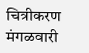चित्रीकरण मंगळवारी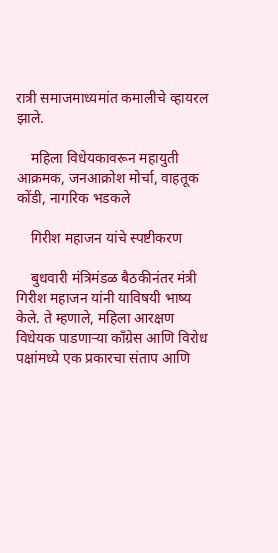रात्री समाजमाध्यमांत कमालीचे व्हायरल झाले.

    महिला विधेयकावरून महायुती आक्रमक, जनआक्रोश मोर्चा, वाहतूक कोंडी, नागरिक भडकले

    गिरीश महाजन यांचे स्पष्टीकरण

    बुधवारी मंत्रिमंडळ बैठकीनंतर मंत्री गिरीश महाजन यांनी याविषयी भाष्य केले. ते म्हणाले, महिला आरक्षण विधेयक पाडणाऱ्या काँग्रेस आणि विरोध पक्षांमध्ये एक प्रकारचा संताप आणि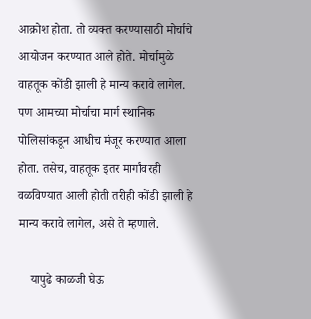आक्रोश होता. तो व्यक्त करण्यासाठी मोर्चाचे आयोजन करण्यात आले होते. मोर्चामुळे वाहतूक कोंडी झाली हे मान्य करावे लागेल. पण आमच्या मोर्चाचा मार्ग स्थानिक पोलिसांकडून आधीच मंजूर करण्यात आला होता. तसेच, वाहतूक इतर मार्गांवरही वळविण्यात आली होती तरीही कोंडी झाली हे मान्य करावे लागेल, असे ते म्हणाले.

    यापुढे काळजी घेऊ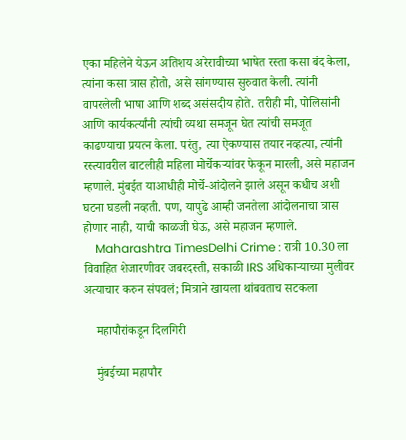एका महिलेने येऊन अतिशय अरेरावीच्या भाषेत रस्ता कसा बंद केला, त्यांना कसा त्रास होतो, असे सांगण्यास सुरुवात केली. त्यांनी वापरलेली भाषा आणि शब्द असंसदीय होते. तरीही मी, पोलिसांनी आणि कार्यकर्त्यांनी त्यांची व्यथा समजून घेत त्यांची समजूत काढण्याचा प्रयत्न केला. परंतु, त्या ऐकण्यास तयार नव्हत्या, त्यांनी रस्त्यावरील बाटलीही महिला मोर्चेकऱ्यांवर फेकून मारली, असे महाजन म्हणाले. मुंबईत याआधीही मोर्चे-आंदोलने झाले असून कधीच अशी घटना घडली नव्हती. पण, यापुढे आम्ही जनतेला आंदोलनाचा त्रास होणार नाही, याची काळजी घेऊ, असे महाजन म्हणाले.
    Maharashtra TimesDelhi Crime : रात्री 10.30 ला विवाहित शेजारणीवर जबरदस्ती, सकाळी IRS अधिकाऱ्याच्या मुलीवर अत्याचार करुन संपवलं; मित्राने खायला थांबवताच सटकला

    महापौरांकडून दिलगिरी

    मुंबईच्या महापौर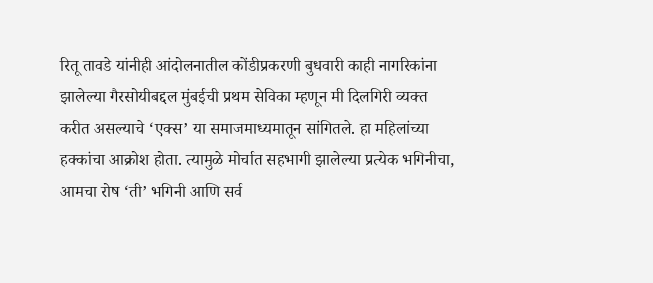रितू तावडे यांनीही आंदोलनातील कोंडीप्रकरणी बुधवारी काही नागरिकांना झालेल्या गैरसोयीबद्दल मुंबईची प्रथम सेविका म्हणून मी दिलगिरी व्यक्त करीत असल्याचे ‘एक्स’ या समाजमाध्यमातून सांगितले. हा महिलांच्या हक्कांचा आक्रोश होता. त्यामुळे मोर्चात सहभागी झालेल्या प्रत्येक भगिनीचा, आमचा रोष ‘ती’ भगिनी आणि सर्व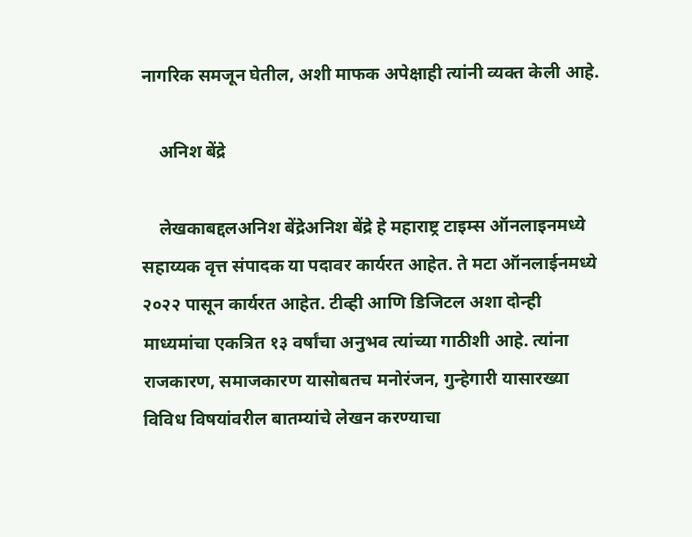नागरिक समजून घेतील, अशी माफक अपेक्षाही त्यांनी व्यक्त केली आहे.

    अनिश बेंद्रे

    लेखकाबद्दलअनिश बेंद्रेअनिश बेंद्रे हे महाराष्ट्र टाइम्स ऑनलाइनमध्ये सहाय्यक वृत्त संपादक या पदावर कार्यरत आहेत. ते मटा ऑनलाईनमध्ये २०२२ पासून कार्यरत आहेत. टीव्ही आणि डिजिटल अशा दोन्ही माध्यमांचा एकत्रित १३ वर्षांचा अनुभव त्यांच्या गाठीशी आहे. त्यांना राजकारण, समाजकारण यासोबतच मनोरंजन, गुन्हेगारी यासारख्या विविध विषयांवरील बातम्यांचे लेखन करण्याचा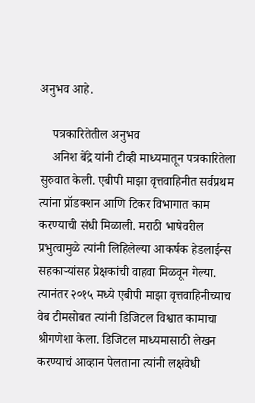अनुभव आहे.

    पत्रकारितेतील अनुभव
    अनिश बेंद्रे यांनी टीव्ही माध्यमातून पत्रकारितेला सुरुवात केली. एबीपी माझा वृत्तवाहिनीत सर्वप्रथम त्यांना प्रॉडक्शन आणि टिकर विभागात काम करण्याची संधी मिळाली. मराठी भाषेवरील प्रभुत्वामुळे त्यांनी लिहिलेल्या आकर्षक हेडलाईन्स सहकाऱ्यांसह प्रेक्षकांची वाहवा मिळवून गेल्या. त्यानंतर २०१५ मध्ये एबीपी माझा वृत्तवाहिनीच्याच वेब टीमसोबत त्यांनी डिजिटल विश्वात कामाचा श्रीगणेशा केला. डिजिटल माध्यमासाठी लेखन करण्याचं आव्हान पेलताना त्यांनी लक्षवेधी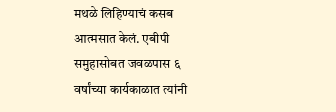मथळे लिहिण्याचं कसब आत्मसात केलं. एबीपी समुहासोबत जवळपास ६ वर्षांच्या कार्यकाळात त्यांनी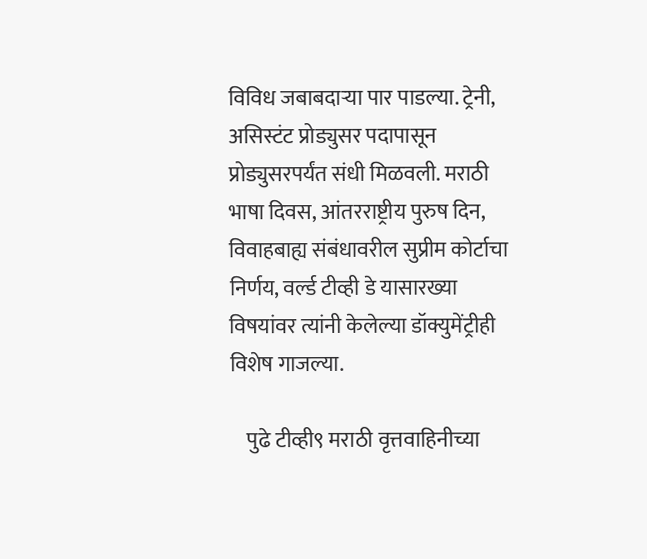विविध जबाबदाऱ्या पार पाडल्या. ट्रेनी, असिस्टंट प्रोड्युसर पदापासून प्रोड्युसरपर्यंत संधी मिळवली. मराठी भाषा दिवस, आंतरराष्ट्रीय पुरुष दिन, विवाहबाह्य संबंधावरील सुप्रीम कोर्टाचा निर्णय, वर्ल्ड टीव्ही डे यासारख्या विषयांवर त्यांनी केलेल्या डॉक्युमेंट्रीही विशेष गाजल्या.

    पुढे टीव्ही९ मराठी वृत्तवाहिनीच्या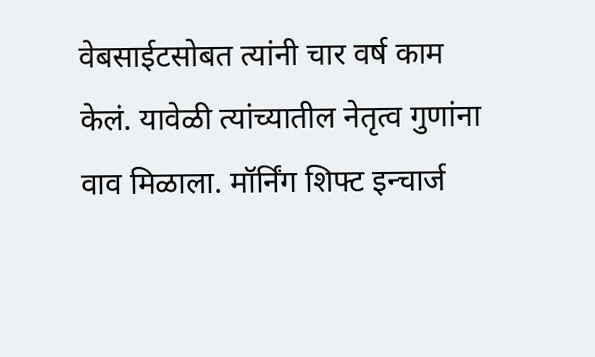वेबसाईटसोबत त्यांनी चार वर्ष काम केलं. यावेळी त्यांच्यातील नेतृत्व गुणांना वाव मिळाला. मॉर्निंग शिफ्ट इन्चार्ज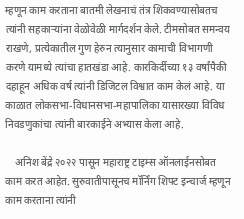म्हणून काम करताना बातमी लेखनाचं तंत्र शिकवण्यासोबतच त्यांनी सहकाऱ्यांना वेळोवेळी मार्गदर्शन केले. टीमसोबत समन्वय राखणे, प्रत्येकातील गुण हेरुन त्यानुसार कामाची विभागणी करणे यामध्ये त्यांचा हातखंडा आहे. कारकिर्दीच्या १३ वर्षांपैकी दहाहून अधिक वर्ष त्यांनी डिजिटल विश्वात काम केलं आहे. या काळात लोकसभा-विधानसभा-महापालिका यासारख्या विविध निवडणुकांचा त्यांनी बारकाईने अभ्यास केला आहे.

    अनिश बेंद्रे २०२२ पासून महाराष्ट्र टाइम्स ऑनलाईनसोबत काम करत आहेत. सुरुवातीपासूनच मॉर्निंग शिफ्ट इन्चार्ज म्हणून काम करताना त्यांनी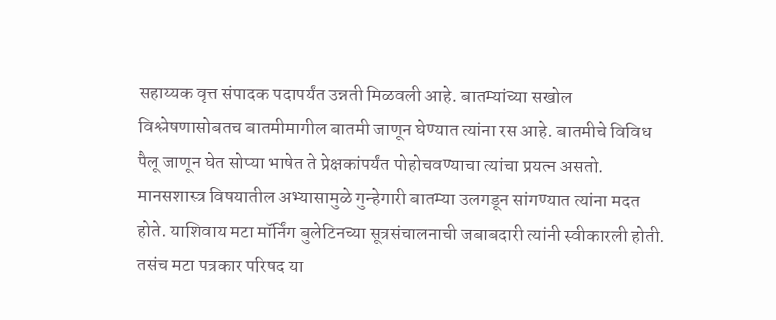सहाय्यक वृत्त संपादक पदापर्यंत उन्नती मिळवली आहे. बातम्यांच्या सखोल विश्लेषणासोबतच बातमीमागील बातमी जाणून घेण्यात त्यांना रस आहे. बातमीचे विविध पैलू जाणून घेत सोप्या भाषेत ते प्रेक्षकांपर्यंत पोहोचवण्याचा त्यांचा प्रयत्न असतो. मानसशास्त्र विषयातील अभ्यासामुळे गुन्हेगारी बातम्या उलगडून सांगण्यात त्यांना मदत होते. याशिवाय मटा मॉर्निंग बुलेटिनच्या सूत्रसंचालनाची जबाबदारी त्यांनी स्वीकारली होती. तसंच मटा पत्रकार परिषद या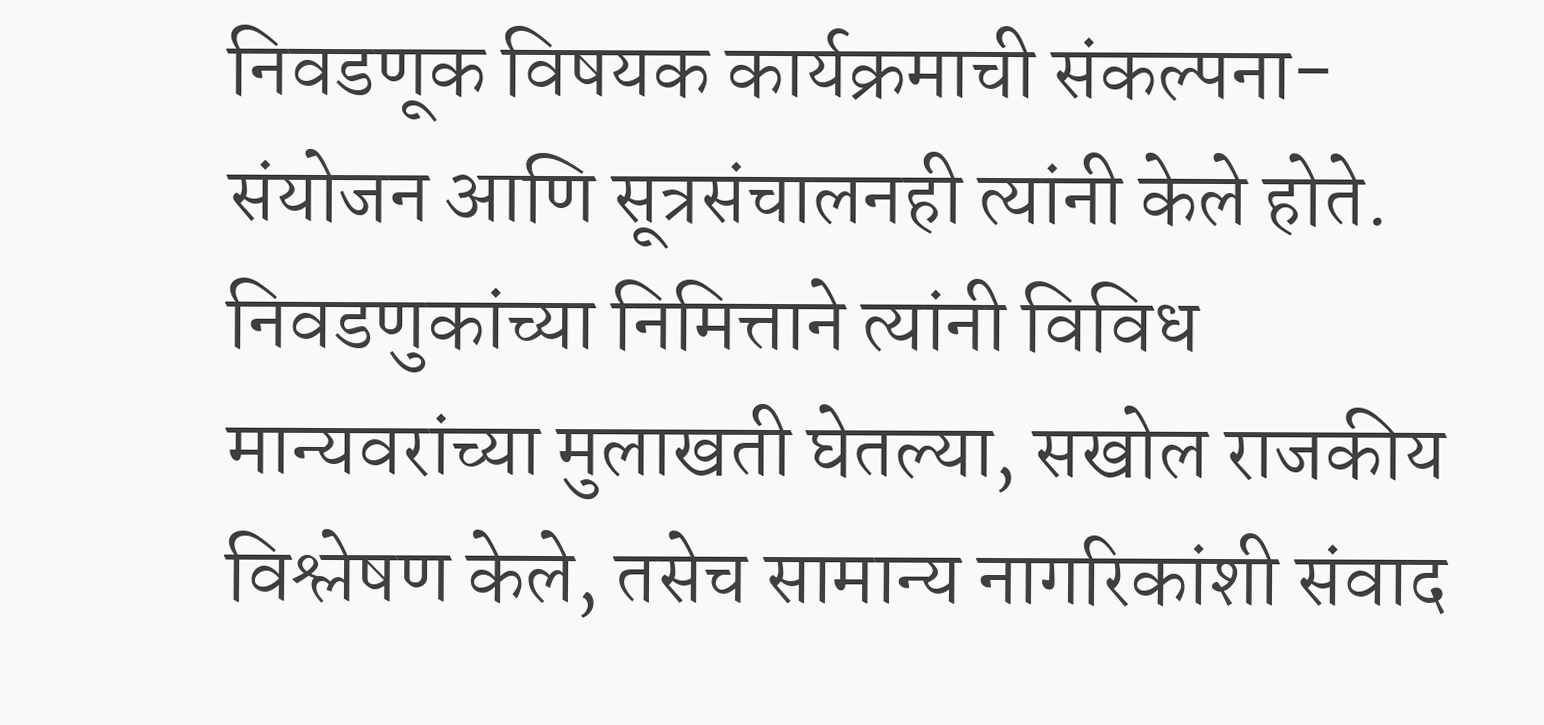निवडणूक विषयक कार्यक्रमाची संकल्पना-संयोजन आणि सूत्रसंचालनही त्यांनी केले होते. निवडणुकांच्या निमित्ताने त्यांनी विविध मान्यवरांच्या मुलाखती घेतल्या, सखोल राजकीय विश्लेषण केले, तसेच सामान्य नागरिकांशी संवाद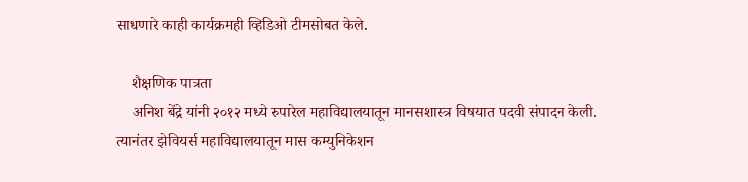साधणारे काही कार्यक्रमही व्हिडिओ टीमसोबत केले.

    शैक्षणिक पात्रता
    अनिश बेंद्रे यांनी २०१२ मध्ये रुपारेल महाविद्यालयातून मानसशास्त्र विषयात पदवी संपादन केली. त्यानंतर झेवियर्स महाविद्यालयातून मास कम्युनिकेशन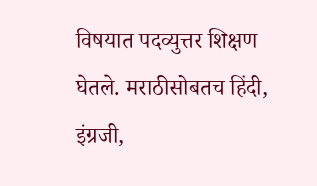विषयात पदव्युत्तर शिक्षण घेतले. मराठीसोबतच हिंदी, इंग्रजी,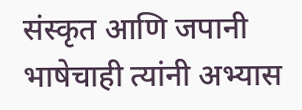संस्कृत आणि जपानी भाषेचाही त्यांनी अभ्यास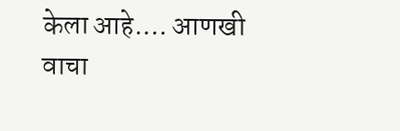केला आहे.… आणखी वाचा